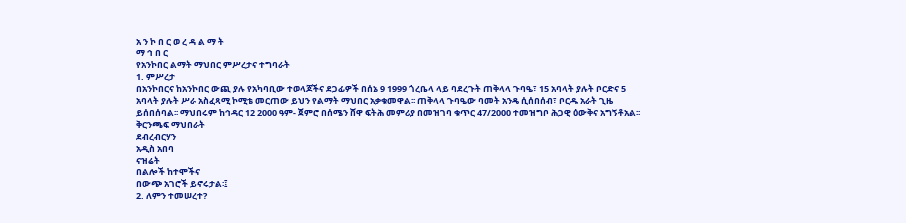አ ን ኮ በ ር ወ ረ ዳ ል ማ ት
ማ ኅ በ ር
የአንኮበር ልማት ማህበር ምሥረታና ተግባራት
1. ምሥረታ
በአንኮበርና ከአንኮበር ውጪ ያሉ የአካባቢው ተወላጆችና ደጋፊዎች በሰኔ 9 1999 ጎረቤላ ላይ ባደረጉት ጠቅላላ ጉባዔ፣ 15 አባላት ያሉት ቦርድና 5 አባላት ያሉት ሥራ አስፈጻሚ ኮሚቴ መርጠው ይህን የልማት ማህበር አቃቁመዋል፡፡ ጠቅላላ ጉባዔው ባመት አንዴ ሲሰበሰብ፣ ቦርዱ አራት ጊዜ ይሰበሰባል፡፡ ማህበሩም ከኅዳር 12 2000 ዓም- ጀምሮ በሰሜን ሸዋ ፍትሕ መምሪያ በመዝገባ ቁጥር 47/2000 ተመዝግቦ ሕጋዊ ዕውቅና አግኝቶአል፡፡
ቅርንጫፍ ማህበራት
ደብረብርሃን
አዲስ አበባ
ናዝሬት
በልሎች ከተሞችና
በውጭ አገሮች ይኖሩታል፡፤
2. ለምን ተመሠረተ?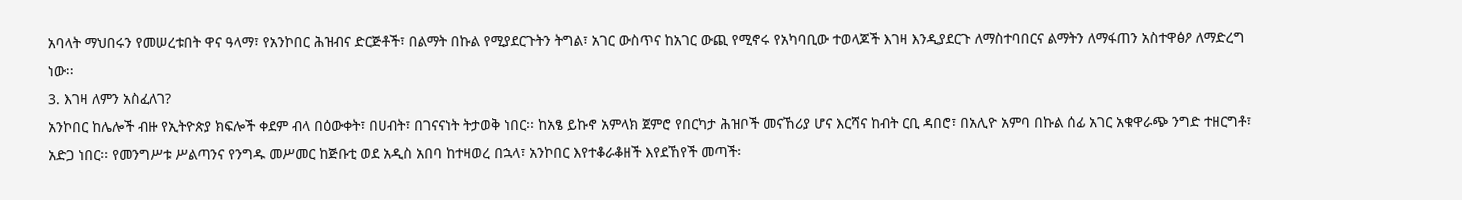አባላት ማህበሩን የመሠረቱበት ዋና ዓላማ፣ የአንኮበር ሕዝብና ድርጅቶች፣ በልማት በኩል የሚያደርጉትን ትግል፣ አገር ውስጥና ከአገር ውጪ የሚኖሩ የአካባቢው ተወላጆች እገዛ እንዲያደርጉ ለማስተባበርና ልማትን ለማፋጠን አስተዋፅዖ ለማድረግ ነው፡፡
3. እገዛ ለምን አስፈለገ?
አንኮበር ከሌሎች ብዙ የኢትዮጵያ ክፍሎች ቀደም ብላ በዕውቀት፣ በሀብት፣ በገናናነት ትታወቅ ነበር፡፡ ከአፄ ይኩኖ አምላክ ጀምሮ የበርካታ ሕዝቦች መናኸሪያ ሆና እርሻና ከብት ርቢ ዳበሮ፣ በአሊዮ አምባ በኩል ሰፊ አገር አቁዋራጭ ንግድ ተዘርግቶ፣ አድጋ ነበር፡፡ የመንግሥቱ ሥልጣንና የንግዱ መሥመር ከጅቡቲ ወደ አዲስ አበባ ከተዛወረ በኋላ፣ አንኮበር እየተቆራቆዘች እየደኸየች መጣች፡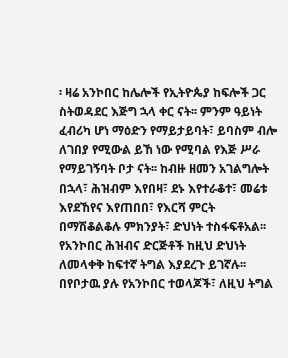፡ ዛሬ አንኮበር ከሌሎች የኢትዮጴያ ከፍሎች ጋር ስትወዳደር እጅግ ኋላ ቀር ናት፡፡ ምንም ዓይነት ፈብሪካ ሆነ ማዕድን የማይታይባት፣ ይባስም ብሎ ለገበያ የሚውል ይኸ ነው የሚባል የእጅ ሥራ የማይገኝባት ቦታ ናት፡፡ ከብዙ ዘመን አገልግሎት በኋላ፣ ሕዝብም እየበዛ፣ ደኑ እየተራቆተ፣ መሬቱ እየደኸየና እየጠበበ፣ የእርሻ ምርት በማሽቆልቆሉ ምክንያት፣ ድህነት ተስፋፍቶአል፡፡
የአንኮበር ሕዝብና ድርጅቶች ከዚህ ድህነት ለመላቀቅ ከፍተኛ ትግል እያደረጉ ይገኛሉ፡፡ በየቦታዉ ያሉ የአንኮበር ተወላጆች፣ ለዚህ ትግል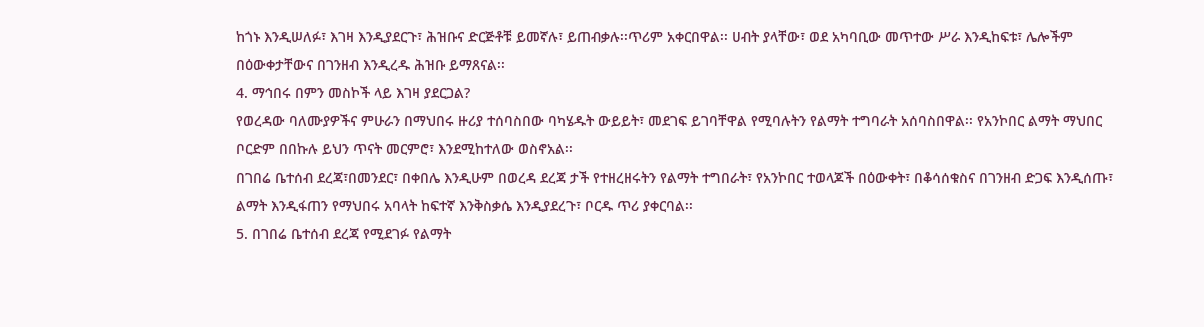ከጎኑ እንዲሠለፉ፣ እገዛ እንዲያደርጉ፣ ሕዝቡና ድርጅቶቹ ይመኛሉ፣ ይጠብቃሉ፡፡ጥሪም አቀርበዋል፡፡ ሀብት ያላቸው፣ ወደ አካባቢው መጥተው ሥራ እንዲከፍቱ፣ ሌሎችም በዕውቀታቸውና በገንዘብ እንዲረዱ ሕዝቡ ይማጸናል፡፡
4. ማኅበሩ በምን መስኮች ላይ እገዛ ያደርጋል?
የወረዳው ባለሙያዎችና ምሁራን በማህበሩ ዙሪያ ተሰባስበው ባካሄዱት ውይይት፣ መደገፍ ይገባቸዋል የሚባሉትን የልማት ተግባራት አሰባስበዋል፡፡ የአንኮበር ልማት ማህበር ቦርድም በበኩሉ ይህን ጥናት መርምሮ፣ እንደሚከተለው ወስኖአል፡፡
በገበሬ ቤተሰብ ደረጃ፣በመንደር፣ በቀበሌ እንዲሁም በወረዳ ደረጃ ታች የተዘረዘሩትን የልማት ተግበራት፣ የአንኮበር ተወላጆች በዕውቀት፣ በቆሳሰቁስና በገንዘብ ድጋፍ እንዲሰጡ፣ ልማት እንዲፋጠን የማህበሩ አባላት ከፍተኛ እንቅስቃሴ እንዲያደረጉ፣ ቦርዱ ጥሪ ያቀርባል፡፡
5. በገበሬ ቤተሰብ ደረጃ የሚደገፉ የልማት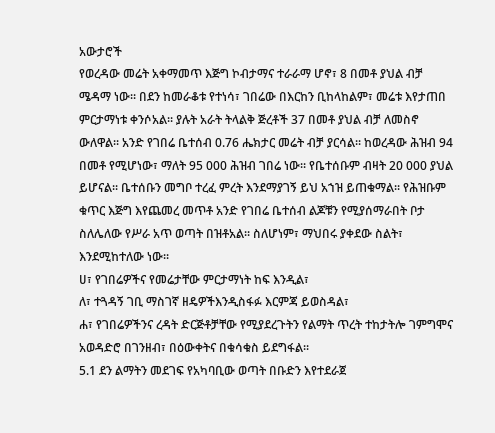አውታሮች
የወረዳው መሬት አቀማመጥ እጅግ ኮብታማና ተራራማ ሆኖ፣ 8 በመቶ ያህል ብቻ ሜዳማ ነው፡፡ በደን ከመራቆቱ የተነሳ፣ ገበሬው በእርከን ቢከላከልም፣ መሬቱ እየታጠበ ምርታማነቱ ቀንሶአል፡፡ ያሉት አራት ትላልቅ ጅረቶች 37 በመቶ ያህል ብቻ ለመስኖ ውለዋል፡፡ አንድ የገበሬ ቤተሰብ 0.76 ሔክታር መሬት ብቻ ያርሳል፡፡ ከወረዳው ሕዝብ 94 በመቶ የሚሆነው፣ ማለት 95 000 ሕዝብ ገበሬ ነው፡፡ የቤተሰቡም ብዛት 20 000 ያህል ይሆናል፡፡ ቤተሰቡን መግቦ ተረፈ ምረት እንደማያገኝ ይህ አኀዝ ይጠቁማል፡፡ የሕዝቡም ቁጥር እጅግ እየጨመረ መጥቶ አንድ የገበሬ ቤተሰብ ልጆቹን የሚያሰማራበት ቦታ ስለሌለው የሥራ አጥ ወጣት በዝቶአል፡፡ ስለሆነም፣ ማህበሩ ያቀደው ስልት፣ እንደሚከተለው ነው፡፡
ሀ፣ የገበሬዎችና የመሬታቸው ምርታማነት ከፍ እንዲል፣
ለ፣ ተጓዳኝ ገቢ ማስገኛ ዘዴዎችእንዲስፋፉ እርምጃ ይወስዳል፣
ሐ፣ የገበሬዎችንና ረዳት ድርጅቶቻቸው የሚያደረጉትን የልማት ጥረት ተከታትሎ ገምግሞና አወዳድሮ በገንዘብ፣ በዕውቀትና በቁሳቁስ ይደግፋል፡፡
5.1 ደን ልማትን መደገፍ የአካባቢው ወጣት በቡድን እየተደራጀ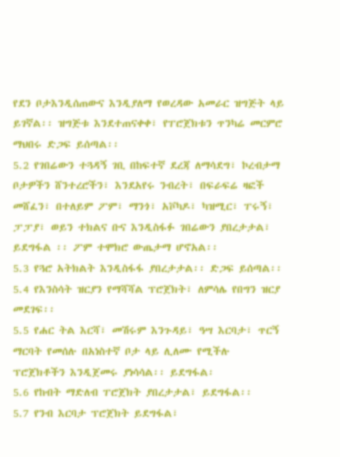የደን ቦታእንዲሰጠውና እንዲያለማ የወረዳው አመራር ዝግጅት ላይ ይገኛል፡፡ ዝግጅቱ እንደተጠናቀቀ፣ የፐሮጀክቱን ጥንካሬ መርምሮ ማህበሩ ድጋፍ ይሰጣል፡፡
5.2 የገበሬውን ተጓዳኝ ገቢ በከፍተኛ ደረጃ ለማሳደግ፣ ኮረብታማ ቦታዎችን ሸንተረሮችን፣ እንደአየሩ ንብረት፣ በፍራፍሬ ዛፎች መሸፈን፣ በተለይም ፖም፣ ማንጎ፣ አቮካዶ፣ ካዝሚር፣ ፐሩኝ፣ ፓፓያ፣ ወይን ተክልና ቡና እንዲስፋፉ ገበሬውን ያበረታታል፣ ይደግፋል ፡፡ ፖም ተሞክሮ ውጤታማ ሆኖአል፡፡
5.3 የጓሮ አትክልት እንዲስፋፋ ያበረታታል፡፡ ድጋፍ ይሰጣል፡፡
5.4 የእንስሳት ዝርያን የማሻሻል ፕሮጀክት፣ ለምሳሌ የበግን ዝርያ መደገፍ፡፡
5.5 የሐር ትል እርሻ፣ መሽሩም እንጉዳይ፣ ዓሣ እርባታ፣ ጥርኝ ማርባት የመሰሉ በአነስተኛ ቦታ ላይ ሊለሙ የሚችሉ ፕሮጀክቶችን እንዲጀመሩ ያነሳሳል፡፡ ይደግፋል፡
5.6 የከብት ማድለብ ፐሮጀክት ያበረታታል፣ ይደግፋል፡፡
5.7 የንብ እርባታ ፕሮጀክት ይደግፋል፣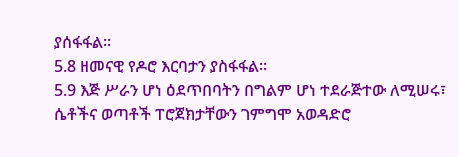ያሰፋፋል፡፡
5.8 ዘመናዊ የዶሮ እርባታን ያስፋፋል፡፡
5.9 እጅ ሥራን ሆነ ዕደጥበባትን በግልም ሆነ ተደራጅተው ለሚሠሩ፣ ሴቶችና ወጣቶች ፐሮጀክታቸውን ገምግሞ አወዳድሮ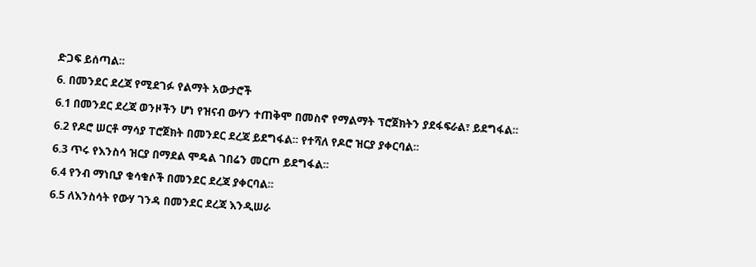ድጋፍ ይሰጣል፡፡
6. በመንደር ደረጃ የሚደገፉ የልማት አውታሮች
6.1 በመንደር ደረጃ ወንዞችን ሆነ የዝናብ ውሃን ተጠቅሞ በመስኖ የማልማት ፕሮጀክትን ያደፋፍራል፣ ይደግፋል፡፡
6.2 የዶሮ ሠርቶ ማሳያ ፐሮጀክት በመንደር ደረጃ ይደግፋል፡፡ የተሻለ የዶሮ ዝርያ ያቀርባል፡፡
6.3 ጥሩ የእንስሳ ዝርያ በማደል ሞዴል ገበሬን መርጦ ይደግፋል፡፡
6.4 የንብ ማነቢያ ቁሳቁሶች በመንደር ደረጃ ያቀርባል፡፡
6.5 ለእንስሳት የውሃ ገንዳ በመንደር ደረጃ እንዲሠራ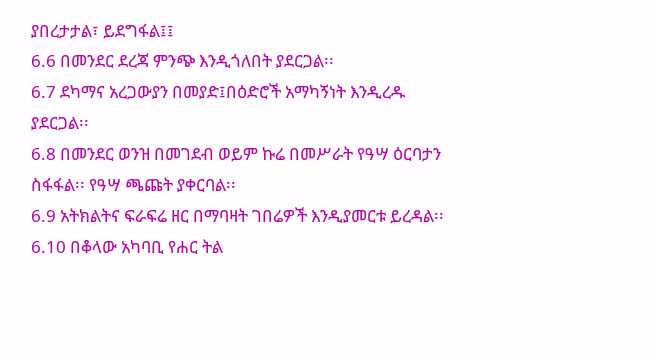ያበረታታል፣ ይደግፋል፤፤
6.6 በመንደር ደረጃ ምንጭ እንዲጎለበት ያደርጋል፡፡
6.7 ደካማና አረጋውያን በመያድ፤በዕድሮች አማካኝነት እንዲረዱ ያደርጋል፡፡
6.8 በመንደር ወንዝ በመገደብ ወይም ኩሬ በመሥራት የዓሣ ዕርባታን ስፋፋል፡፡ የዓሣ ጫጩት ያቀርባል፡፡
6.9 አትክልትና ፍራፍሬ ዘር በማባዛት ገበሬዎች እንዲያመርቱ ይረዳል፡፡
6.10 በቆላው አካባቢ የሐር ትል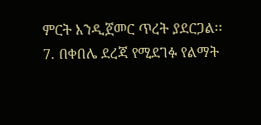ምርት እንዲጀመር ጥረት ያደርጋል፡፡
7. በቀበሌ ደረጃ የሚደገፉ የልማት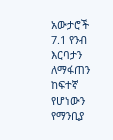አውታሮች
7.1 የንብ እርባታን ለማፋጠን ከፍተኛ የሆነውን የማንቢያ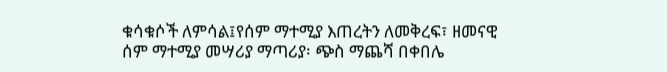ቁሳቁሶች ለምሳል፤የሰም ማተሚያ እጠረትን ለመቅረፍ፣ ዘመናዊ ሰም ማተሚያ መሣሪያ ማጣሪያ፡ ጭስ ማጨሻ በቀበሌ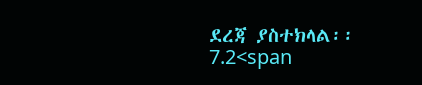ደረጃ ያስተክላል፡፡
7.2<span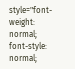style="font-weight: normal; font-style: normal;